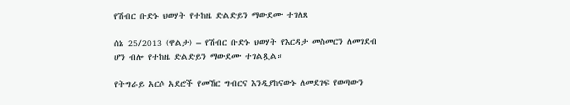የሽብር ቡድኑ ህወሃት የተከዜ ድልድይን ማውደሙ ተገለጸ

ሰኔ 25/2013 (ዋልታ) – የሽብር ቡድኑ ህወሃት የእርዳታ መስመርን ለመገደብ ሆን ብሎ የተከዜ ድልድይን ማውደሙ ተገልጿል።

የትግራይ አርሶ አደሮች የመኸር ግብርና እንዲያከናውኑ ለመደገፍ የወጣውን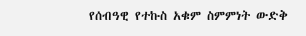የሰብዓዊ የተኩስ አቁም ስምምነት ውድቅ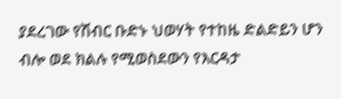ያደረገው የሽብር ቡድኑ ህወሃት የተከዜ ድልድይን ሆን ብሎ ወደ ክልሉ የሚወስደውን የእርዳታ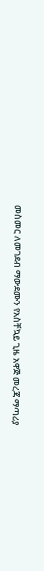መስመር ለመገደብ ማውደሙን የአስቸኳይ ጊዜ አዋጅ መረጃ ማጣሪያ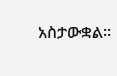አስታውቋል።